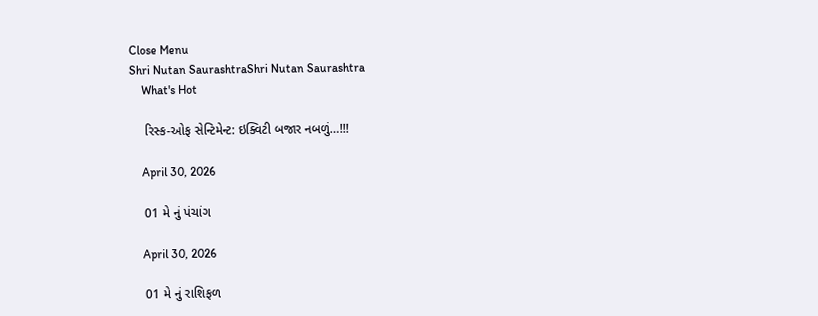Close Menu
Shri Nutan SaurashtraShri Nutan Saurashtra
    What's Hot

    રિસ્ક-ઓફ સેન્ટિમેન્ટ: ઇક્વિટી બજાર નબળું…!!!

    April 30, 2026

    01 મે નું પંચાંગ

    April 30, 2026

    01 મે નું રાશિફળ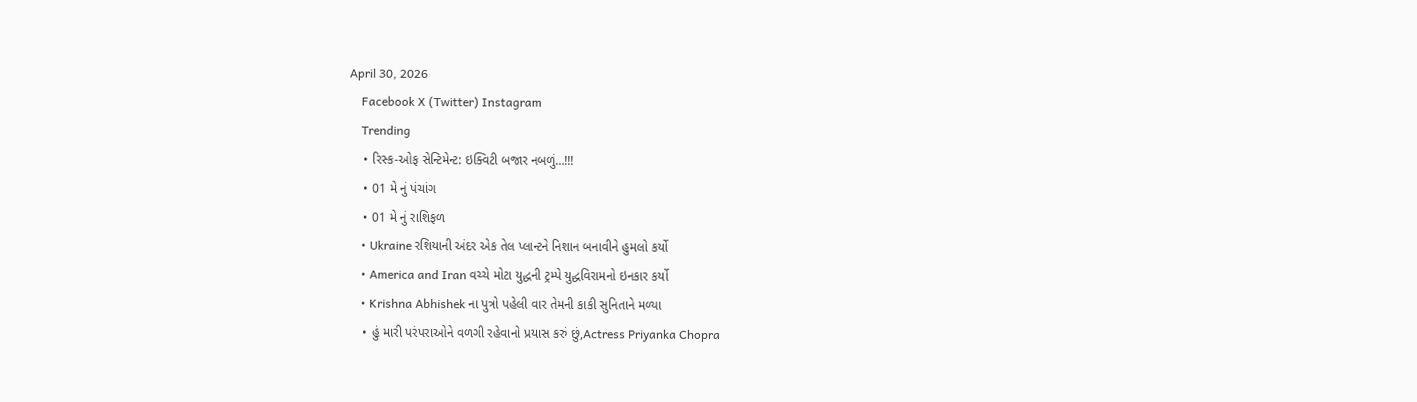April 30, 2026
    Facebook X (Twitter) Instagram
    Trending
    • રિસ્ક-ઓફ સેન્ટિમેન્ટ: ઇક્વિટી બજાર નબળું…!!!
    • 01 મે નું પંચાંગ
    • 01 મે નું રાશિફળ
    • Ukraine રશિયાની અંદર એક તેલ પ્લાન્ટને નિશાન બનાવીને હુમલો કર્યો
    • America and Iran વચ્ચે મોટા યુદ્ધની ટ્રમ્પે યુદ્ધવિરામનો ઇનકાર કર્યો
    • Krishna Abhishek ના પુત્રો પહેલી વાર તેમની કાકી સુનિતાને મળ્યા
    • હું મારી પરંપરાઓને વળગી રહેવાનો પ્રયાસ કરું છું,Actress Priyanka Chopra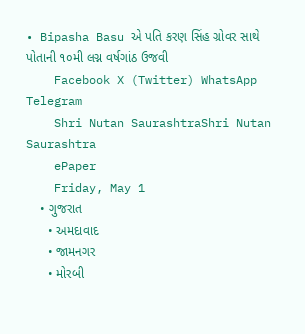• Bipasha Basu એ પતિ કરણ સિંહ ગ્રોવર સાથે પોતાની ૧૦મી લગ્ન વર્ષગાંઠ ઉજવી
    Facebook X (Twitter) WhatsApp Telegram
    Shri Nutan SaurashtraShri Nutan Saurashtra
    ePaper
    Friday, May 1
    • ગુજરાત
      • અમદાવાદ
      • જામનગર
      • મોરબી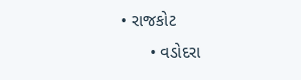• રાજકોટ
      • વડોદરા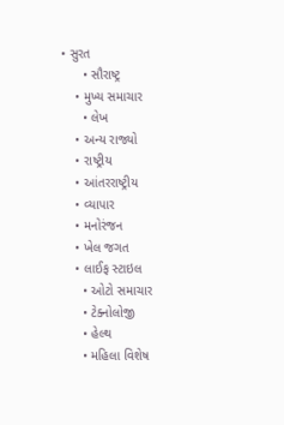• સુરત
      • સૌરાષ્ટ્ર
    • મુખ્ય સમાચાર
      • લેખ
    • અન્ય રાજ્યો
    • રાષ્ટ્રીય
    • આંતરરાષ્ટ્રીય
    • વ્યાપાર
    • મનોરંજન
    • ખેલ જગત
    • લાઈફ સ્ટાઇલ
      • ઓટો સમાચાર
      • ટેક્નોલોજી
      • હેલ્થ
      • મહિલા વિશેષ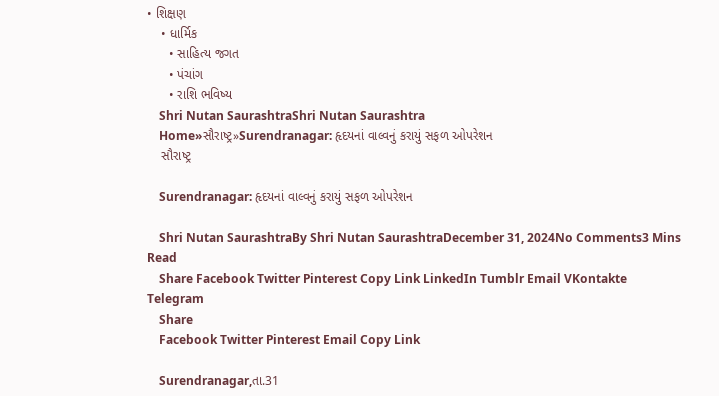• શિક્ષણ
    • ધાર્મિક
      • સાહિત્ય જગત
      • પંચાંગ
      • રાશિ ભવિષ્ય
    Shri Nutan SaurashtraShri Nutan Saurashtra
    Home»સૌરાષ્ટ્ર»Surendranagar: હૃદયનાં વાલ્વનું કરાયું સફળ ઓપરેશન
    સૌરાષ્ટ્ર

    Surendranagar: હૃદયનાં વાલ્વનું કરાયું સફળ ઓપરેશન

    Shri Nutan SaurashtraBy Shri Nutan SaurashtraDecember 31, 2024No Comments3 Mins Read
    Share Facebook Twitter Pinterest Copy Link LinkedIn Tumblr Email VKontakte Telegram
    Share
    Facebook Twitter Pinterest Email Copy Link

    Surendranagar,તા.31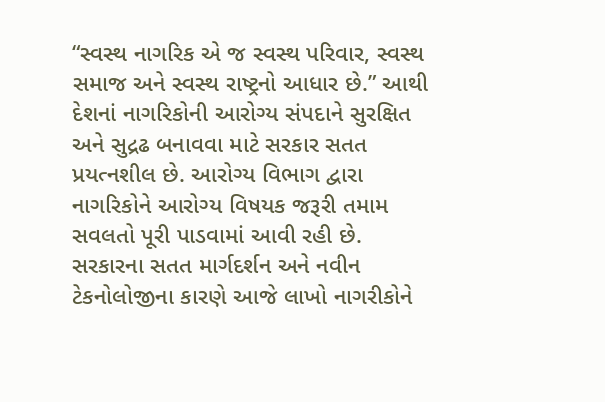“સ્વસ્થ નાગરિક એ જ સ્વસ્થ પરિવાર, સ્વસ્થ સમાજ અને સ્વસ્થ રાષ્ટ્રનો આધાર છે.” આથી દેશનાં નાગરિકોની આરોગ્ય સંપદાને સુરક્ષિત અને સુદ્રઢ બનાવવા માટે સરકાર સતત પ્રયત્નશીલ છે. આરોગ્ય વિભાગ દ્વારા નાગરિકોને આરોગ્ય વિષયક જરૂરી તમામ સવલતો પૂરી પાડવામાં આવી રહી છે. સરકારના સતત માર્ગદર્શન અને નવીન ટેકનોલોજીના કારણે આજે લાખો નાગરીકોને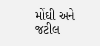મોંઘી અને જટીલ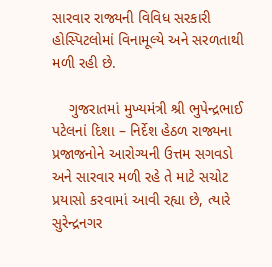સારવાર રાજ્યની વિવિધ સરકારી હોસ્પિટલોમાં વિનામૂલ્યે અને સરળતાથી મળી રહી છે.

    ગુજરાતમાં મુખ્યમંત્રી શ્રી ભુપેન્દ્રભાઈ પટેલનાં દિશા – નિર્દેશ હેઠળ રાજ્યના પ્રજાજનોને આરોગ્યની ઉત્તમ સગવડો અને સારવાર મળી રહે તે માટે સચોટ પ્રયાસો કરવામાં આવી રહ્યા છે, ત્યારે સુરેન્દ્રનગર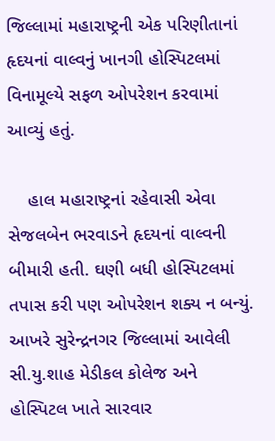જિલ્લામાં મહારાષ્ટ્રની એક પરિણીતાનાં હૃદયનાં વાલ્વનું ખાનગી હોસ્પિટલમાં વિનામૂલ્યે સફળ ઓપરેશન કરવામાં આવ્યું હતું.

    હાલ મહારાષ્ટ્રનાં રહેવાસી એવા સેજલબેન ભરવાડને હૃદયનાં વાલ્વની બીમારી હતી. ઘણી બધી હોસ્પિટલમાં તપાસ કરી પણ ઓપરેશન શક્ય ન બન્યું. આખરે સુરેન્દ્રનગર જિલ્લામાં આવેલી સી.યુ.શાહ મેડીકલ કોલેજ અને હોસ્પિટલ ખાતે સારવાર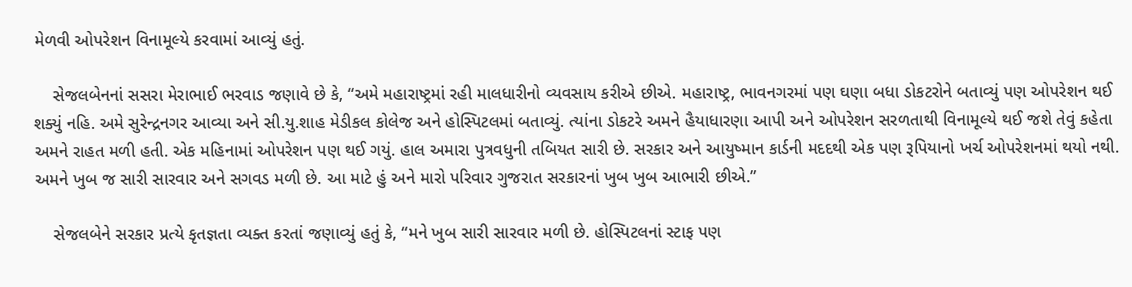મેળવી ઓપરેશન વિનામૂલ્યે કરવામાં આવ્યું હતું.

    સેજલબેનનાં સસરા મેરાભાઈ ભરવાડ જણાવે છે કે, “અમે મહારાષ્ટ્રમાં રહી માલધારીનો વ્યવસાય કરીએ છીએ. મહારાષ્ટ્ર, ભાવનગરમાં પણ ઘણા બધા ડોકટરોને બતાવ્યું પણ ઓપરેશન થઈ શક્યું નહિ. અમે સુરેન્દ્રનગર આવ્યા અને સી.યુ.શાહ મેડીકલ કોલેજ અને હોસ્પિટલમાં બતાવ્યું. ત્યાંના ડોકટરે અમને હૈયાધારણા આપી અને ઓપરેશન સરળતાથી વિનામૂલ્યે થઈ જશે તેવું કહેતા અમને રાહત મળી હતી. એક મહિનામાં ઓપરેશન પણ થઈ ગયું. હાલ અમારા પુત્રવધુની તબિયત સારી છે. સરકાર અને આયુષ્માન કાર્ડની મદદથી એક પણ રૂપિયાનો ખર્ચ ઓપરેશનમાં થયો નથી. અમને ખુબ જ સારી સારવાર અને સગવડ મળી છે. આ માટે હું અને મારો પરિવાર ગુજરાત સરકારનાં ખુબ ખુબ આભારી છીએ.”

    સેજલબેને સરકાર પ્રત્યે કૃતજ્ઞતા વ્યક્ત કરતાં જણાવ્યું હતું કે, “મને ખુબ સારી સારવાર મળી છે. હોસ્પિટલનાં સ્ટાફ પણ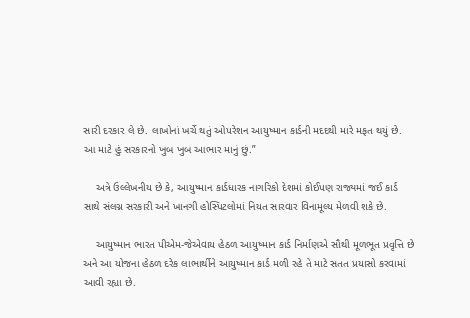સારી દરકાર લે છે. લાખોનાં ખર્ચે થતું ઓપરેશન આયુષ્માન કાર્ડની મદદથી મારે મફત થયું છે. આ માટે હું સરકારનો ખુબ ખુબ આભાર માનું છું.”

    અત્રે ઉલ્લેખનીય છે કે, આયુષ્માન કાર્ડધારક નાગરિકો દેશમાં કોઈપણ રાજ્યમાં જઈ કાર્ડ સાથે સંલગ્ન સરકારી અને ખાનગી હોસ્પિટલોમાં નિયત સારવાર વિનામૂલ્ય મેળવી શકે છે.

    આયુષ્માન ભારત પીએમ-જેએવાય હેઠળ આયુષ્માન કાર્ડ નિર્માણએ સૌથી મૂળભૂત પ્રવૃત્તિ છે અને આ યોજના હેઠળ દરેક લાભાર્થીને આયુષ્માન કાર્ડ મળી રહે તે માટે સતત પ્રયાસો કરવામાં આવી રહ્યા છે.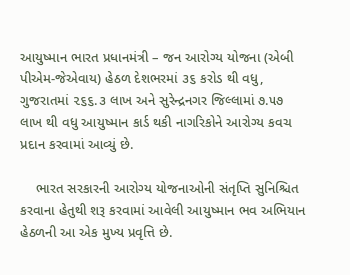આયુષ્માન ભારત પ્રધાનમંત્રી – જન આરોગ્ય યોજના (એબી પીએમ-જેએવાય) હેઠળ દેશભરમાં ૩૬ કરોડ થી વધુ, ગુજરાતમાં ૨૬૬.૩ લાખ અને સુરેન્દ્રનગર જિલ્લામાં ૭.૫૭ લાખ થી વધુ આયુષ્માન કાર્ડ થકી નાગરિકોને આરોગ્ય કવચ પ્રદાન કરવામાં આવ્યું છે.

    ભારત સરકારની આરોગ્ય યોજનાઓની સંતૃપ્તિ સુનિશ્ચિત કરવાના હેતુથી શરૂ કરવામાં આવેલી આયુષ્માન ભવ અભિયાન હેઠળની આ એક મુખ્ય પ્રવૃત્તિ છે.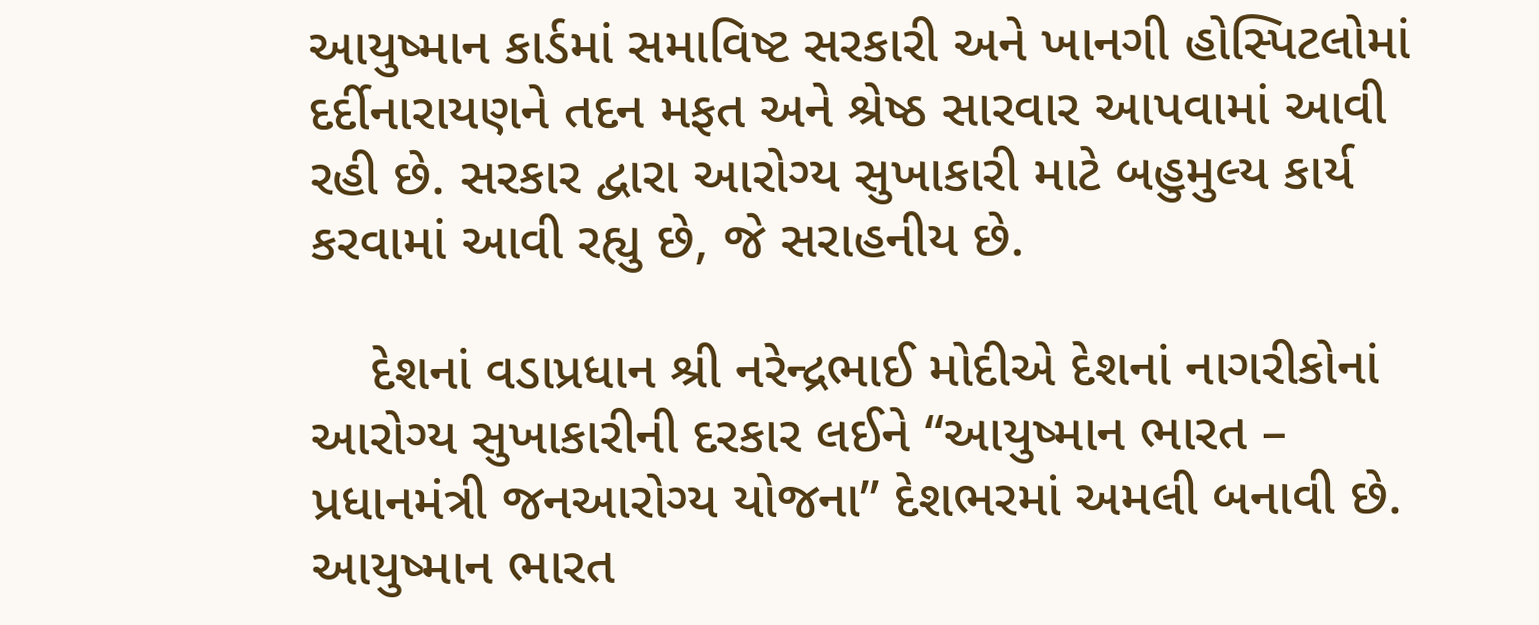આયુષ્માન કાર્ડમાં સમાવિષ્ટ સરકારી અને ખાનગી હોસ્પિટલોમાં દર્દીનારાયણને તદન મફત અને શ્રેષ્ઠ સારવાર આપવામાં આવી રહી છે. સરકાર દ્વારા આરોગ્ય સુખાકારી માટે બહુમુલ્ય કાર્ય કરવામાં આવી રહ્યુ છે, જે સરાહનીય છે.

    દેશનાં વડાપ્રધાન શ્રી નરેન્દ્રભાઈ મોદીએ દેશનાં નાગરીકોનાં આરોગ્ય સુખાકારીની દરકાર લઈને “આયુષ્માન ભારત – પ્રધાનમંત્રી જનઆરોગ્ય યોજના” દેશભરમાં અમલી બનાવી છે. આયુષ્માન ભારત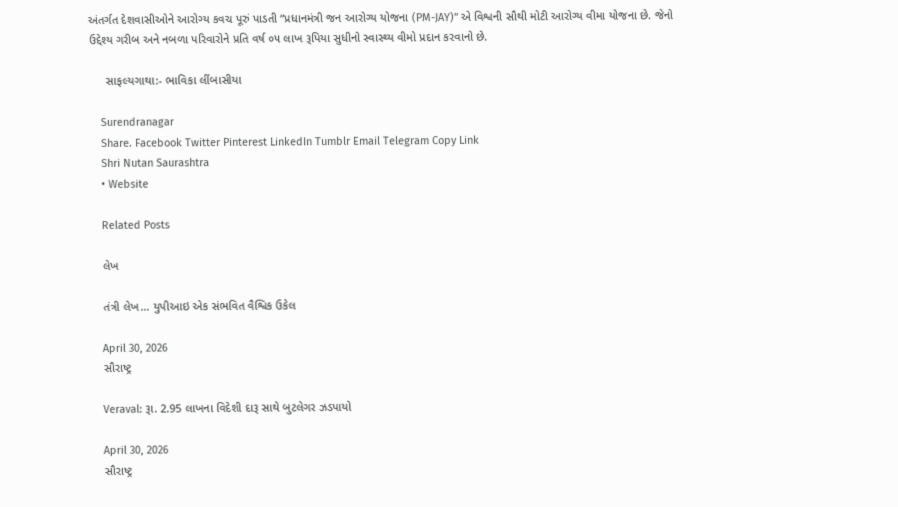અંતર્ગત દેશવાસીઓને આરોગ્ય કવચ પૂરું પાડતી “પ્રધાનમંત્રી જન આરોગ્ય યોજના (PM-JAY)” એ વિશ્વની સૌથી મોટી આરોગ્ય વીમા યોજના છે. જેનો ઉદ્દેશ્ય ગરીબ અને નબળા પરિવારોને પ્રતિ વર્ષ ૦૫ લાખ રૂપિયા સુધીનો સ્વાસ્થ્ય વીમો પ્રદાન કરવાનો છે.

     સાફલ્યગાથા:- ભાવિકા લીંબાસીયા

    Surendranagar
    Share. Facebook Twitter Pinterest LinkedIn Tumblr Email Telegram Copy Link
    Shri Nutan Saurashtra
    • Website

    Related Posts

    લેખ

    તંત્રી લેખ… યુપીઆઇ એક સંભવિત વૈશ્વિક ઉકેલ

    April 30, 2026
    સૌરાષ્ટ્ર

    Veraval: રૂા. 2.95 લાખના વિદેશી દારૂ સાથે બુટલેગર ઝડપાયો

    April 30, 2026
    સૌરાષ્ટ્ર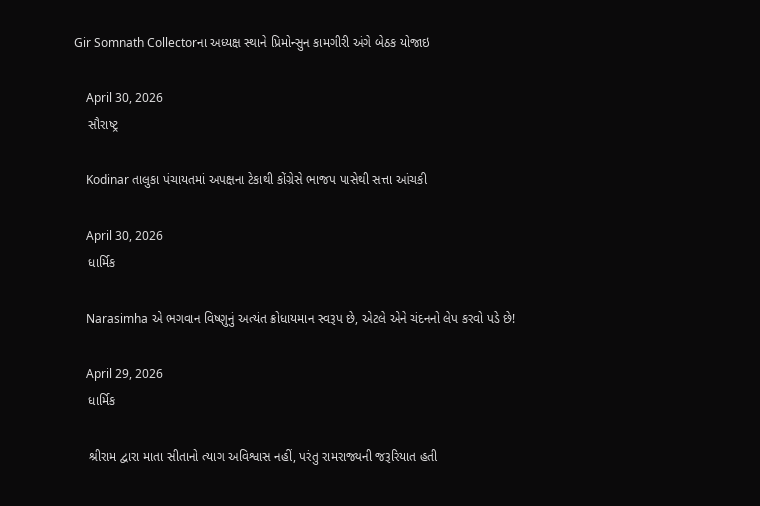Gir Somnath Collectorના અધ્યક્ષ સ્થાને પ્રિમોન્સુન કામગીરી અંગે બેઠક યોજાઇ

    April 30, 2026
    સૌરાષ્ટ્ર

    Kodinar તાલુકા પંચાયતમાં અપક્ષના ટેકાથી કોંગ્રેસે ભાજપ પાસેથી સત્તા આંચકી

    April 30, 2026
    ધાર્મિક

    Narasimha એ ભગવાન વિષ્ણુનું અત્યંત ક્રોધાયમાન સ્વરૂપ છે, એટલે એને ચંદનનો લેપ કરવો પડે‌ છે!

    April 29, 2026
    ધાર્મિક

    શ્રીરામ દ્વારા માતા સીતાનો ત્યાગ અવિશ્વાસ નહીં, પરંતુ રામરાજ્યની જરૂરિયાત હતી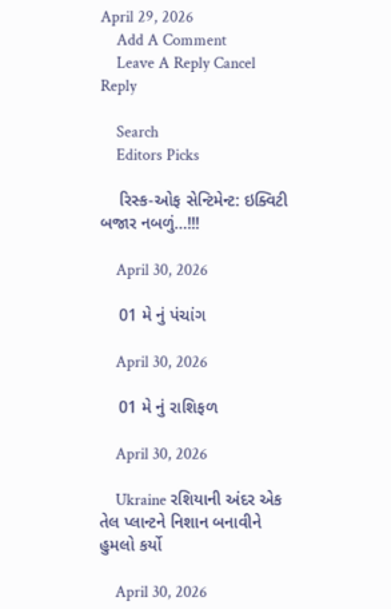April 29, 2026
    Add A Comment
    Leave A Reply Cancel Reply

    Search
    Editors Picks

    રિસ્ક-ઓફ સેન્ટિમેન્ટ: ઇક્વિટી બજાર નબળું…!!!

    April 30, 2026

    01 મે નું પંચાંગ

    April 30, 2026

    01 મે નું રાશિફળ

    April 30, 2026

    Ukraine રશિયાની અંદર એક તેલ પ્લાન્ટને નિશાન બનાવીને હુમલો કર્યો

    April 30, 2026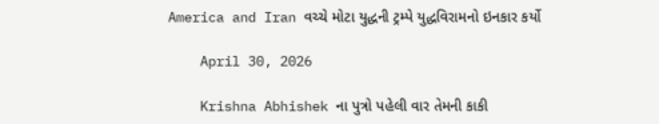America and Iran વચ્ચે મોટા યુદ્ધની ટ્રમ્પે યુદ્ધવિરામનો ઇનકાર કર્યો

    April 30, 2026

    Krishna Abhishek ના પુત્રો પહેલી વાર તેમની કાકી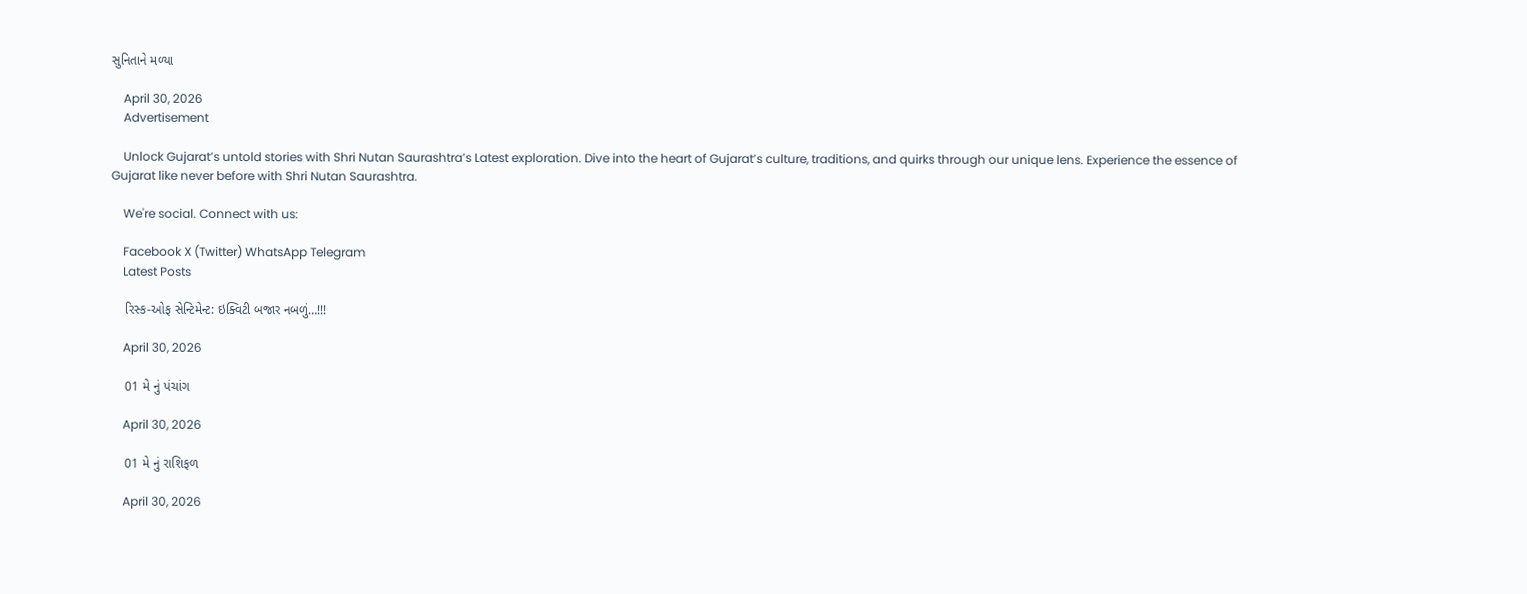સુનિતાને મળ્યા

    April 30, 2026
    Advertisement

    Unlock Gujarat’s untold stories with Shri Nutan Saurashtra’s Latest exploration. Dive into the heart of Gujarat’s culture, traditions, and quirks through our unique lens. Experience the essence of Gujarat like never before with Shri Nutan Saurashtra.

    We're social. Connect with us:

    Facebook X (Twitter) WhatsApp Telegram
    Latest Posts

    રિસ્ક-ઓફ સેન્ટિમેન્ટ: ઇક્વિટી બજાર નબળું…!!!

    April 30, 2026

    01 મે નું પંચાંગ

    April 30, 2026

    01 મે નું રાશિફળ

    April 30, 2026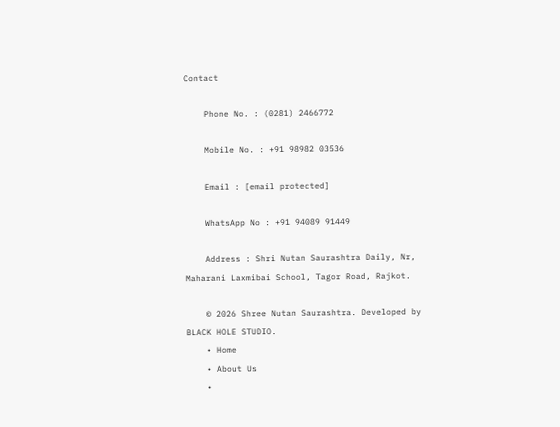Contact

    Phone No. : (0281) 2466772

    Mobile No. : +91 98982 03536

    Email : [email protected]

    WhatsApp No : +91 94089 91449

    Address : Shri Nutan Saurashtra Daily, Nr, Maharani Laxmibai School, Tagor Road, Rajkot.

    © 2026 Shree Nutan Saurashtra. Developed by BLACK HOLE STUDIO.
    • Home
    • About Us
    •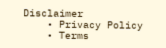Disclaimer
    • Privacy Policy
    • Terms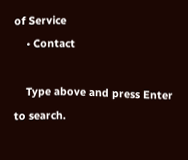of Service
    • Contact

    Type above and press Enter to search.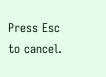Press Esc to cancel.